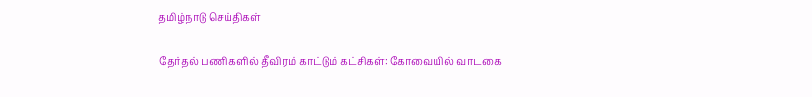தமிழ்நாடு செய்திகள்

தேர்தல் பணிகளில் தீவிரம் காட்டும் கட்சிகள்: கோவையில் வாடகை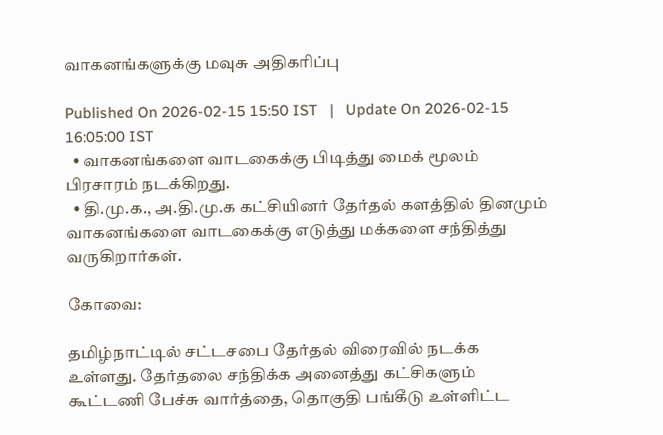வாகனங்களுக்கு மவுசு அதிகரிப்பு

Published On 2026-02-15 15:50 IST   |   Update On 2026-02-15 16:05:00 IST
  • வாகனங்களை வாடகைக்கு பிடித்து மைக் மூலம் பிரசாரம் நடக்கிறது.
  • தி.மு.க., அ.தி.மு.க கட்சியினர் தேர்தல் களத்தில் தினமும் வாகனங்களை வாடகைக்கு எடுத்து மக்களை சந்தித்து வருகிறார்கள்.

கோவை:

தமிழ்நாட்டில் சட்டசபை தேர்தல் விரைவில் நடக்க உள்ளது. தேர்தலை சந்திக்க அனைத்து கட்சிகளும் கூட்டணி பேச்சு வார்த்தை, தொகுதி பங்கீடு உள்ளிட்ட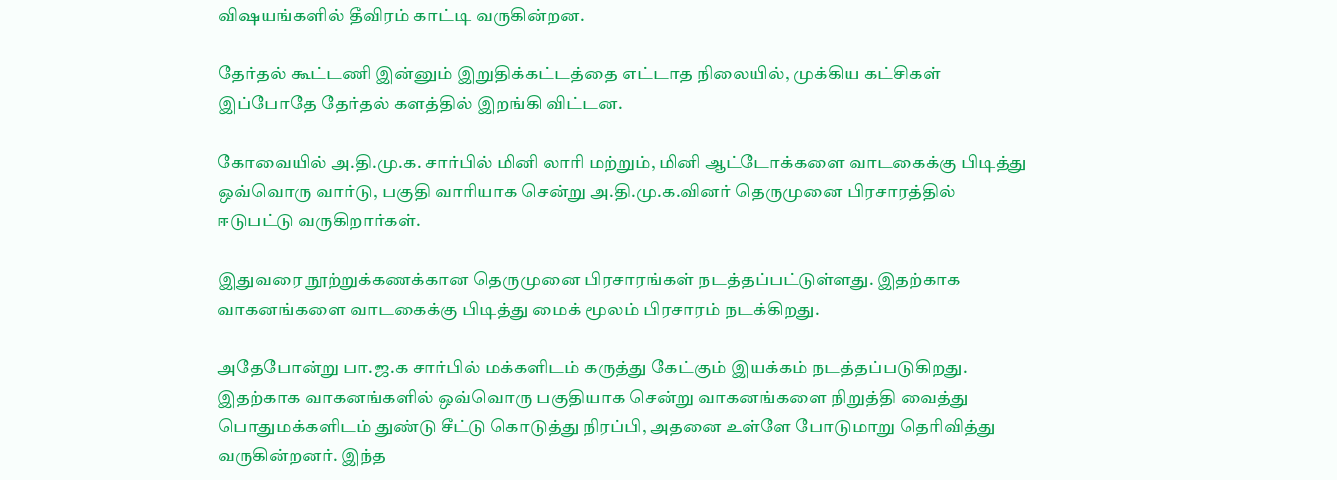விஷயங்களில் தீவிரம் காட்டி வருகின்றன.

தேர்தல் கூட்டணி இன்னும் இறுதிக்கட்டத்தை எட்டாத நிலையில், முக்கிய கட்சிகள் இப்போதே தேர்தல் களத்தில் இறங்கி விட்டன.

கோவையில் அ.தி.மு.க. சார்பில் மினி லாரி மற்றும், மினி ஆட்டோக்களை வாடகைக்கு பிடித்து ஒவ்வொரு வார்டு, பகுதி வாரியாக சென்று அ.தி.மு.க.வினர் தெருமுனை பிரசாரத்தில் ஈடுபட்டு வருகிறார்கள்.

இதுவரை நூற்றுக்கணக்கான தெருமுனை பிரசாரங்கள் நடத்தப்பட்டுள்ளது. இதற்காக வாகனங்களை வாடகைக்கு பிடித்து மைக் மூலம் பிரசாரம் நடக்கிறது.

அதேபோன்று பா.ஜ.க சார்பில் மக்களிடம் கருத்து கேட்கும் இயக்கம் நடத்தப்படுகிறது. இதற்காக வாகனங்களில் ஒவ்வொரு பகுதியாக சென்று வாகனங்களை நிறுத்தி வைத்து பொதுமக்களிடம் துண்டு சீட்டு கொடுத்து நிரப்பி, அதனை உள்ளே போடுமாறு தெரிவித்து வருகின்றனர். இந்த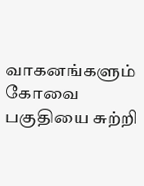வாகனங்களும் கோவை பகுதியை சுற்றி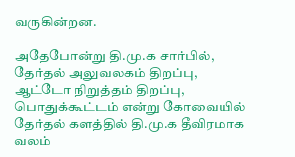வருகின்றன.

அதேபோன்று தி.மு.க சார்பில், தேர்தல் அலுவலகம் திறப்பு, ஆட்டோ நிறுத்தம் திறப்பு, பொதுக்கூட்டம் என்று கோவையில் தேர்தல் களத்தில் தி.மு.க தீவிரமாக வலம்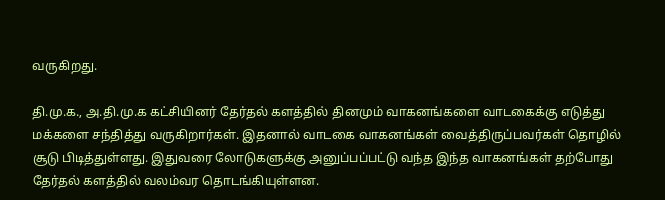வருகிறது.

தி.மு.க., அ.தி.மு.க கட்சியினர் தேர்தல் களத்தில் தினமும் வாகனங்களை வாடகைக்கு எடுத்து மக்களை சந்தித்து வருகிறார்கள். இதனால் வாடகை வாகனங்கள் வைத்திருப்பவர்கள் தொழில் சூடு பிடித்துள்ளது. இதுவரை லோடுகளுக்கு அனுப்பப்பட்டு வந்த இந்த வாகனங்கள் தற்போது தேர்தல் களத்தில் வலம்வர தொடங்கியுள்ளன.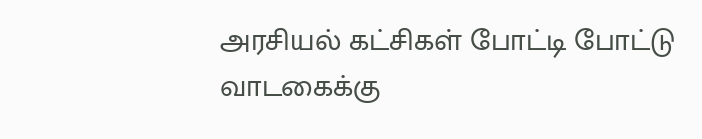அரசியல் கட்சிகள் போட்டி போட்டு வாடகைக்கு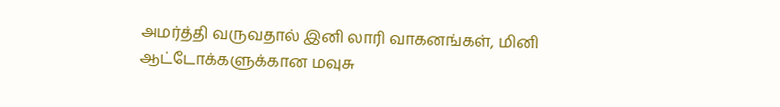அமர்த்தி வருவதால் இனி லாரி வாகனங்கள், மினி ஆட்டோக்களுக்கான மவுசு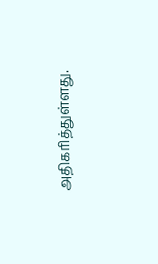அதிகரித்துள்ளது.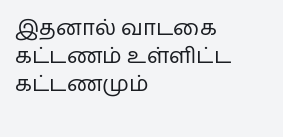இதனால் வாடகை கட்டணம் உள்ளிட்ட கட்டணமும்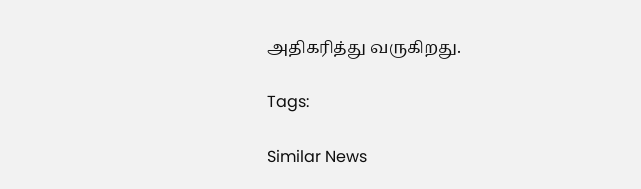அதிகரித்து வருகிறது.

Tags:

Similar News